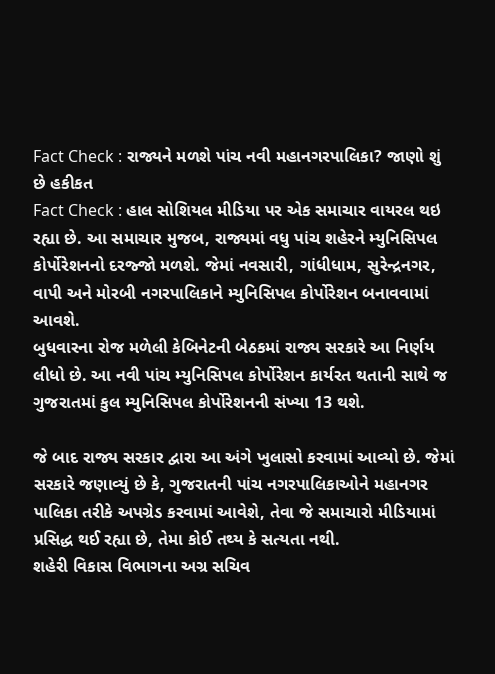Fact Check : રાજ્યને મળશે પાંચ નવી મહાનગરપાલિકા? જાણો શું છે હકીકત
Fact Check : હાલ સોશિયલ મીડિયા પર એક સમાચાર વાયરલ થઇ રહ્યા છે. આ સમાચાર મુજબ, રાજ્યમાં વધુ પાંચ શહેરને મ્યુનિસિપલ કોર્પોરેશનનો દરજ્જો મળશે. જેમાં નવસારી, ગાંધીધામ, સુરેન્દ્રનગર, વાપી અને મોરબી નગરપાલિકાને મ્યુનિસિપલ કોર્પોરેશન બનાવવામાં આવશે.
બુધવારના રોજ મળેલી કેબિનેટની બેઠકમાં રાજ્ય સરકારે આ નિર્ણય લીધો છે. આ નવી પાંચ મ્યુનિસિપલ કોર્પોરેશન કાર્યરત થતાની સાથે જ ગુજરાતમાં કુલ મ્યુનિસિપલ કોર્પોરેશનની સંખ્યા 13 થશે.

જે બાદ રાજ્ય સરકાર દ્વારા આ અંગે ખુલાસો કરવામાં આવ્યો છે. જેમાં સરકારે જણાવ્યું છે કે, ગુજરાતની પાંચ નગરપાલિકાઓને મહાનગર પાલિકા તરીકે અપગ્રેડ કરવામાં આવેશે, તેવા જે સમાચારો મીડિયામાં પ્રસિદ્ધ થઈ રહ્યા છે, તેમા કોઈ તથ્ય કે સત્યતા નથી.
શહેરી વિકાસ વિભાગના અગ્ર સચિવ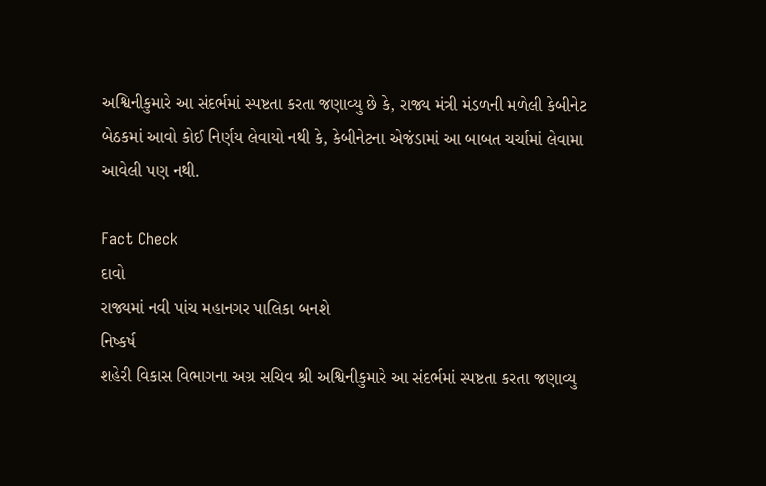અશ્વિનીકુમારે આ સંદર્ભમાં સ્પષ્ટતા કરતા જણાવ્યુ છે કે, રાજ્ય મંત્રી મંડળની મળેલી કેબીનેટ બેઠકમાં આવો કોઈ નિર્ણય લેવાયો નથી કે, કેબીનેટના એજંડામાં આ બાબત ચર્ચામાં લેવામા આવેલી પણ નથી.

Fact Check
દાવો
રાજ્યમાં નવી પાંચ મહાનગર પાલિકા બનશે
નિષ્કર્ષ
શહેરી વિકાસ વિભાગના અગ્ર સચિવ શ્રી અશ્વિનીકુમારે આ સંદર્ભમાં સ્પષ્ટતા કરતા જણાવ્યુ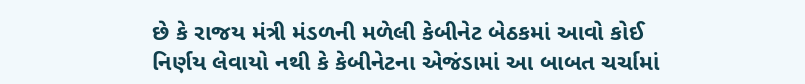છે કે રાજય મંત્રી મંડળની મળેલી કેબીનેટ બેઠકમાં આવો કોઈ નિર્ણય લેવાયો નથી કે કેબીનેટના એજંડામાં આ બાબત ચર્ચામાં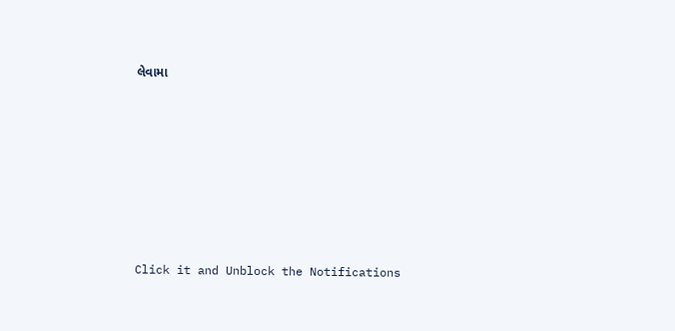લેવામા












Click it and Unblock the Notifications